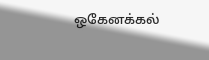ஒகேனக்கல்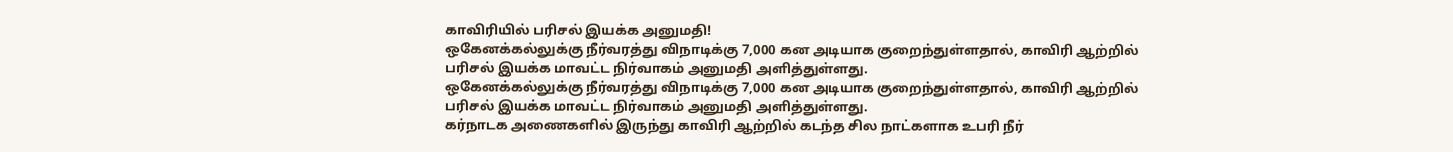காவிரியில் பரிசல் இயக்க அனுமதி!
ஒகேனக்கல்லுக்கு நீர்வரத்து விநாடிக்கு 7,000 கன அடியாக குறைந்துள்ளதால், காவிரி ஆற்றில் பரிசல் இயக்க மாவட்ட நிர்வாகம் அனுமதி அளித்துள்ளது.
ஒகேனக்கல்லுக்கு நீர்வரத்து விநாடிக்கு 7,000 கன அடியாக குறைந்துள்ளதால், காவிரி ஆற்றில் பரிசல் இயக்க மாவட்ட நிர்வாகம் அனுமதி அளித்துள்ளது.
கர்நாடக அணைகளில் இருந்து காவிரி ஆற்றில் கடந்த சில நாட்களாக உபரி நீர்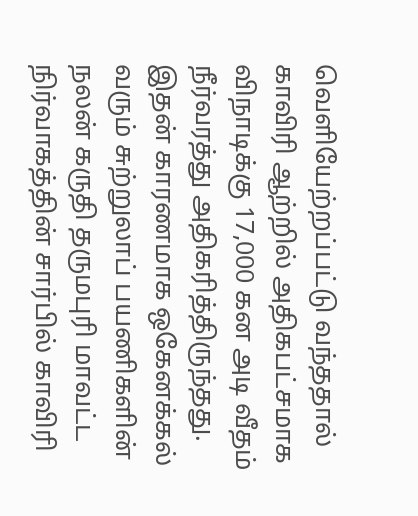வெளியேற்றப்பட்டு வந்ததால் காவிரி ஆற்றில் அதிகபட்சமாக விநாடிக்கு 17,000 கன அடி வீதம் நீர்வரத்து அதிகரித்திருந்தது. இதன் காரணமாக ஒகேனக்கல் வரும் சுற்றுலாப் பயணிகளின் நலன் கருதி தருமபுரி மாவட்ட நிர்வாகத்தின் சார்பில் காவிரி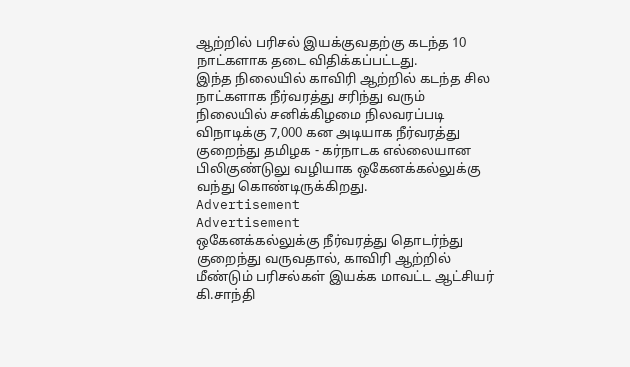ஆற்றில் பரிசல் இயக்குவதற்கு கடந்த 10 நாட்களாக தடை விதிக்கப்பட்டது.
இந்த நிலையில் காவிரி ஆற்றில் கடந்த சில நாட்களாக நீர்வரத்து சரிந்து வரும் நிலையில் சனிக்கிழமை நிலவரப்படி விநாடிக்கு 7,000 கன அடியாக நீர்வரத்து குறைந்து தமிழக - கர்நாடக எல்லையான பிலிகுண்டுலு வழியாக ஒகேனக்கல்லுக்கு வந்து கொண்டிருக்கிறது.
Advertisement
Advertisement
ஒகேனக்கல்லுக்கு நீர்வரத்து தொடர்ந்து குறைந்து வருவதால், காவிரி ஆற்றில் மீண்டும் பரிசல்கள் இயக்க மாவட்ட ஆட்சியர் கி.சாந்தி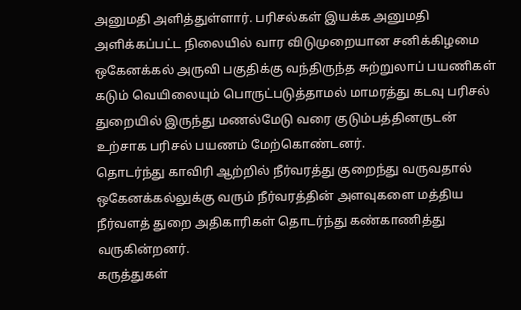அனுமதி அளித்துள்ளார். பரிசல்கள் இயக்க அனுமதி அளிக்கப்பட்ட நிலையில் வார விடுமுறையான சனிக்கிழமை ஒகேனக்கல் அருவி பகுதிக்கு வந்திருந்த சுற்றுலாப் பயணிகள் கடும் வெயிலையும் பொருட்படுத்தாமல் மாமரத்து கடவு பரிசல் துறையில் இருந்து மணல்மேடு வரை குடும்பத்தினருடன் உற்சாக பரிசல் பயணம் மேற்கொண்டனர்.
தொடர்ந்து காவிரி ஆற்றில் நீர்வரத்து குறைந்து வருவதால் ஒகேனக்கல்லுக்கு வரும் நீர்வரத்தின் அளவுகளை மத்திய நீர்வளத் துறை அதிகாரிகள் தொடர்ந்து கண்காணித்து வருகின்றனர்.
கருத்துகள்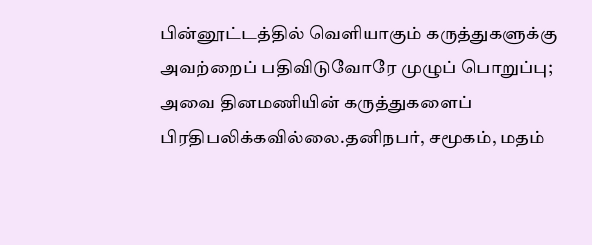பின்னூட்டத்தில் வெளியாகும் கருத்துகளுக்கு அவற்றைப் பதிவிடுவோரே முழுப் பொறுப்பு; அவை தினமணியின் கருத்துகளைப் பிரதிபலிக்கவில்லை.தனிநபர், சமூகம், மதம்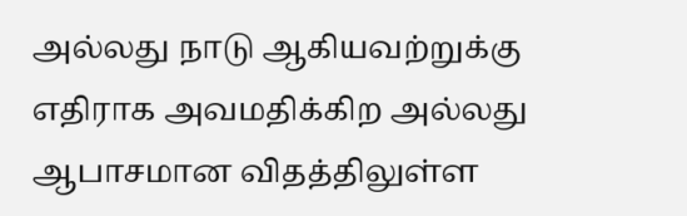அல்லது நாடு ஆகியவற்றுக்கு எதிராக அவமதிக்கிற அல்லது ஆபாசமான விதத்திலுள்ள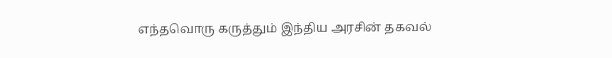எந்தவொரு கருத்தும் இந்திய அரசின் தகவல்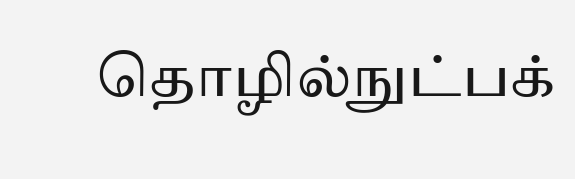தொழில்நுட்பக்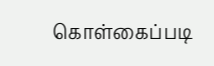கொள்கைப்படி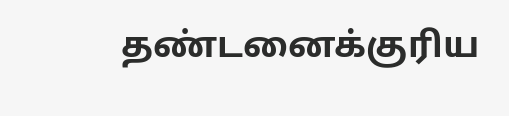தண்டனைக்குரிய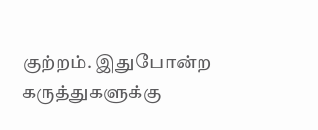குற்றம். இதுபோன்ற கருத்துகளுக்கு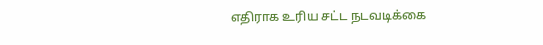எதிராக உரிய சட்ட நடவடிக்கை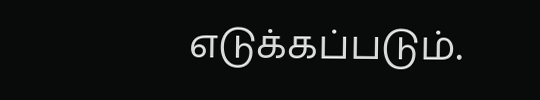எடுக்கப்படும்.